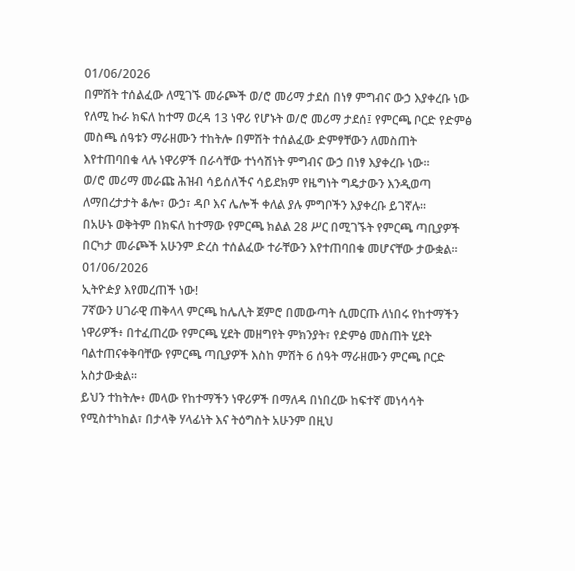01/06/2026
በምሽት ተሰልፈው ለሚገኙ መራጮች ወ/ሮ መሪማ ታደሰ በነፃ ምግብና ውኃ እያቀረቡ ነው
የለሚ ኩራ ክፍለ ከተማ ወረዳ 13 ነዋሪ የሆኑት ወ/ሮ መሪማ ታደሰ፤ የምርጫ ቦርድ የድምፅ መስጫ ሰዓቱን ማራዘሙን ተከትሎ በምሽት ተሰልፈው ድምፃቸውን ለመስጠት እየተጠባበቁ ላሉ ነዋሪዎች በራሳቸው ተነሳሽነት ምግብና ውኃ በነፃ እያቀረቡ ነው፡፡
ወ/ሮ መሪማ መራጩ ሕዝብ ሳይሰለችና ሳይደክም የዜግነት ግዴታውን እንዲወጣ ለማበረታታት ቆሎ፣ ውኃ፣ ዳቦ እና ሌሎች ቀለል ያሉ ምግቦችን እያቀረቡ ይገኛሉ፡፡
በአሁኑ ወቅትም በክፍለ ከተማው የምርጫ ክልል 28 ሥር በሚገኙት የምርጫ ጣቢያዎች በርካታ መራጮች አሁንም ድረስ ተሰልፈው ተራቸውን እየተጠባበቁ መሆናቸው ታውቋል፡፡
01/06/2026
ኢትዮዽያ እየመረጠች ነው!
7ኛውን ሀገራዊ ጠቅላላ ምርጫ ከሌሊት ጀምሮ በመውጣት ሲመርጡ ለነበሩ የከተማችን ነዋሪዎች፥ በተፈጠረው የምርጫ ሂደት መዘግየት ምክንያት፣ የድምፅ መስጠት ሂደት ባልተጠናቀቅባቸው የምርጫ ጣቢያዎች እስከ ምሽት 6 ሰዓት ማራዘሙን ምርጫ ቦርድ አስታውቋል።
ይህን ተከትሎ፥ መላው የከተማችን ነዋሪዎች በማለዳ በነበረው ከፍተኛ መነሳሳት የሚስተካከል፣ በታላቅ ሃላፊነት እና ትዕግስት አሁንም በዚህ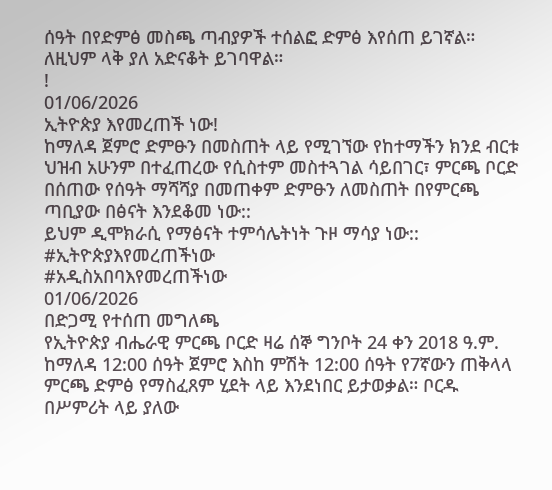ሰዓት በየድምፅ መስጫ ጣብያዎች ተሰልፎ ድምፅ እየሰጠ ይገኛል። ለዚህም ላቅ ያለ አድናቆት ይገባዋል።
!
01/06/2026
ኢትዮጵያ እየመረጠች ነው!
ከማለዳ ጀምሮ ድምፁን በመስጠት ላይ የሚገኘው የከተማችን ክንደ ብርቱ ህዝብ አሁንም በተፈጠረው የሲስተም መስተጓገል ሳይበገር፣ ምርጫ ቦርድ በሰጠው የሰዓት ማሻሻያ በመጠቀም ድምፁን ለመስጠት በየምርጫ ጣቢያው በፅናት እንደቆመ ነው::
ይህም ዲሞክራሲ የማፅናት ተምሳሌትነት ጉዞ ማሳያ ነው::
#ኢትዮጵያእየመረጠችነው
#አዲስአበባእየመረጠችነው
01/06/2026
በድጋሚ የተሰጠ መግለጫ
የኢትዮጵያ ብሔራዊ ምርጫ ቦርድ ዛሬ ሰኞ ግንቦት 24 ቀን 2018 ዓ.ም. ከማለዳ 12:00 ሰዓት ጀምሮ እስከ ምሽት 12:00 ሰዓት የ7ኛውን ጠቅላላ ምርጫ ድምፅ የማስፈጸም ሂደት ላይ እንደነበር ይታወቃል። ቦርዱ በሥምሪት ላይ ያለው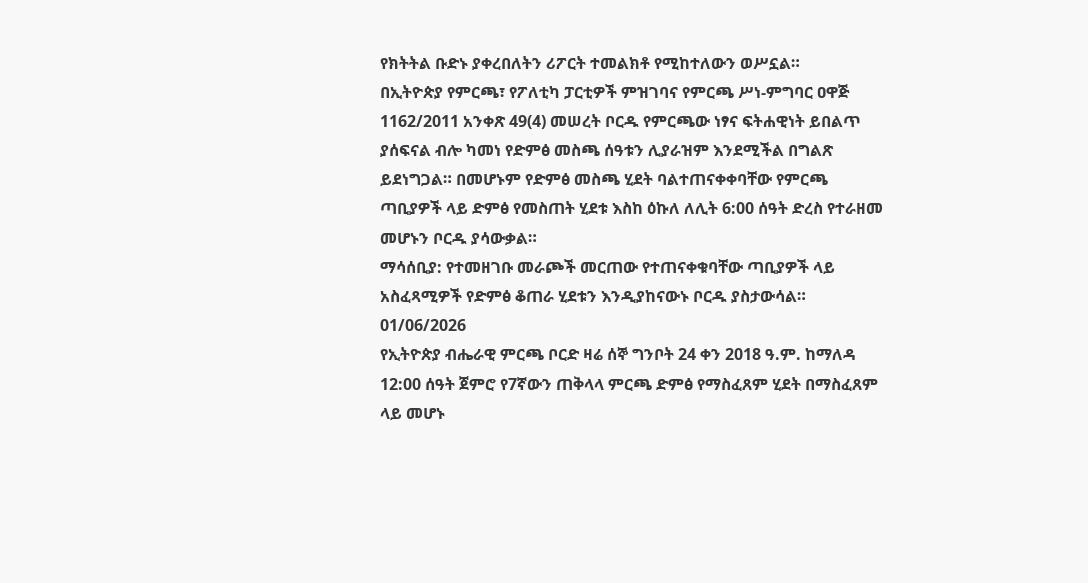የክትትል ቡድኑ ያቀረበለትን ሪፖርት ተመልክቶ የሚከተለውን ወሥኗል።
በኢትዮጵያ የምርጫ፣ የፖለቲካ ፓርቲዎች ምዝገባና የምርጫ ሥነ-ምግባር ዐዋጅ 1162/2011 አንቀጽ 49(4) መሠረት ቦርዱ የምርጫው ነፃና ፍትሐዊነት ይበልጥ ያሰፍናል ብሎ ካመነ የድምፅ መስጫ ሰዓቱን ሊያራዝም እንደሚችል በግልጽ ይደነግጋል። በመሆኑም የድምፅ መስጫ ሂደት ባልተጠናቀቀባቸው የምርጫ ጣቢያዎች ላይ ድምፅ የመስጠት ሂደቱ እስከ ዕኩለ ለሊት 6:00 ሰዓት ድረስ የተራዘመ መሆኑን ቦርዱ ያሳውቃል።
ማሳሰቢያ: የተመዘገቡ መራጮች መርጠው የተጠናቀቁባቸው ጣቢያዎች ላይ አስፈጻሚዎች የድምፅ ቆጠራ ሂደቱን እንዲያከናውኑ ቦርዱ ያስታውሳል።
01/06/2026
የኢትዮጵያ ብሔራዊ ምርጫ ቦርድ ዛሬ ሰኞ ግንቦት 24 ቀን 2018 ዓ.ም. ከማለዳ 12:00 ሰዓት ጀምሮ የ7ኛውን ጠቅላላ ምርጫ ድምፅ የማስፈጸም ሂደት በማስፈጸም ላይ መሆኑ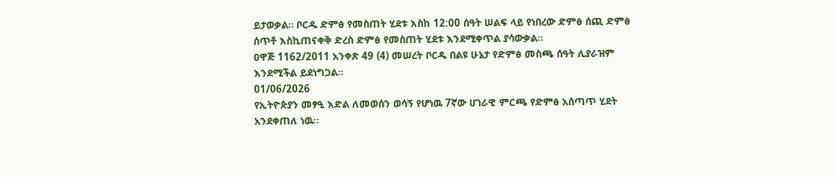ይታወቃል። ቦርዱ ድምፅ የመስጠት ሂደቱ እስከ 12:00 ሰዓት ሠልፍ ላይ የነበረው ድምፅ ሰጪ ድምፅ ሰጥቶ እስኪጠናቀቅ ድረስ ድምፅ የመስጠት ሂደቱ እንደሚቀጥል ያሳውቃል።
ዐዋጅ 1162/2011 አንቀጽ 49 (4) መሠረት ቦርዱ በልዩ ሁኔታ የድምፅ መስጫ ሰዓት ሊያራዝም እንደሚችል ይደነግጋል።
01/06/2026
የኢትዮጵያን መፃዒ እድል ለመወሰን ወሳኝ የሆነዉ 7ኛው ሀገራዊ ምርጫ የድምፅ አሰጣጥ ሂደት አንደቀጠለ ነዉ፡፡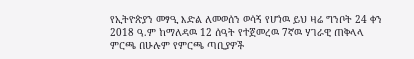የኢትዮጵያን መፃዒ እድል ለመወሰን ወሳኝ የሆነዉ ይህ ዛሬ ግንቦት 24 ቀን 2018 ዓ.ም ከማለዳዉ 12 ሰዓት የተጀመረዉ 7ኛዉ ሃገራዊ ጠቅላላ ምርጫ በሁሉም የምርጫ ጣቢያዎች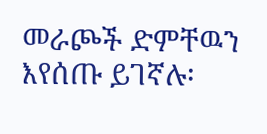መራጮች ድምቸዉን እየሰጡ ይገኛሉ፡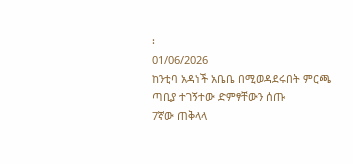፡
01/06/2026
ከንቲባ አዳነች አቤቤ በሚወዳደሩበት ምርጫ ጣቢያ ተገኝተው ድምፃቸውን ሰጡ
7ኛው ጠቅላላ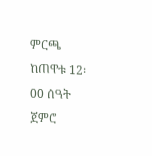ምርጫ ከጠዋቱ 12፡00 ሰዓት ጀምሮ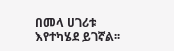በመላ ሀገሪቱ እየተካሄደ ይገኛል፡፡